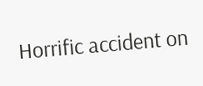Horrific accident on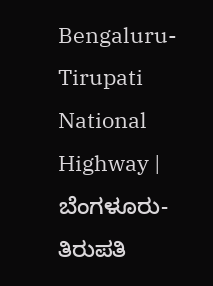Bengaluru-Tirupati National Highway | ಬೆಂಗಳೂರು-ತಿರುಪತಿ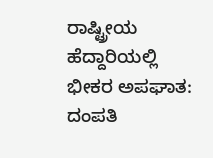ರಾಷ್ಟ್ರೀಯ ಹೆದ್ದಾರಿಯಲ್ಲಿ ಭೀಕರ ಅಪಘಾತ: ದಂಪತಿ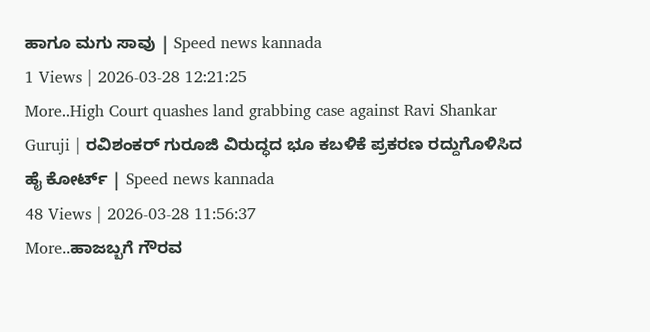ಹಾಗೂ ಮಗು ಸಾವು | Speed news kannada
1 Views | 2026-03-28 12:21:25
More..High Court quashes land grabbing case against Ravi Shankar Guruji | ರವಿಶಂಕರ್ ಗುರೂಜಿ ವಿರುದ್ಧದ ಭೂ ಕಬಳಿಕೆ ಪ್ರಕರಣ ರದ್ದುಗೊಳಿಸಿದ ಹೈ ಕೋರ್ಟ್ | Speed news kannada
48 Views | 2026-03-28 11:56:37
More..ಹಾಜಬ್ಬಗೆ ಗೌರವ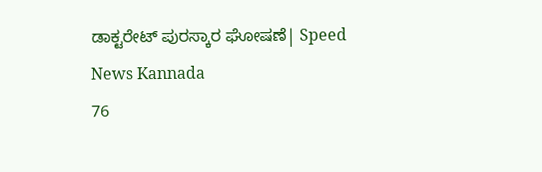ಡಾಕ್ಟರೇಟ್ ಪುರಸ್ಕಾರ ಘೋಷಣೆ| Speed News Kannada
76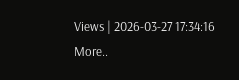Views | 2026-03-27 17:34:16
More..